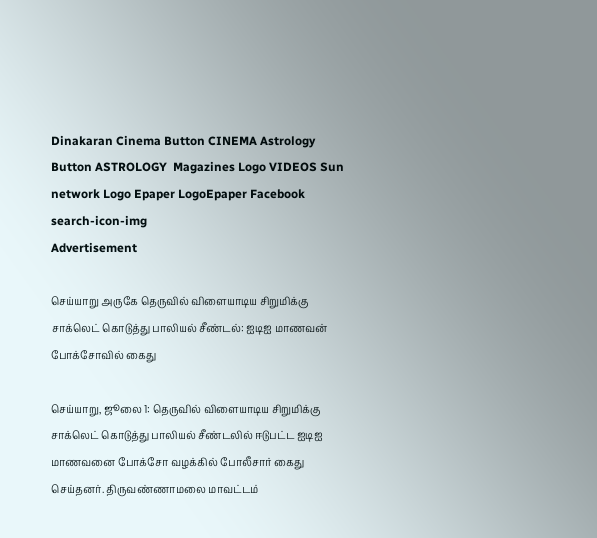Dinakaran Cinema Button CINEMA Astrology Button ASTROLOGY  Magazines Logo VIDEOS Sun network Logo Epaper LogoEpaper Facebook
search-icon-img
Advertisement

செய்யாறு அருகே தெருவில் விளையாடிய சிறுமிக்கு சாக்லெட் கொடுத்து பாலியல் சீண்டல்: ஐடிஐ மாணவன் போக்சோவில் கைது

செய்யாறு, ஜூலை 1: தெருவில் விளையாடிய சிறுமிக்கு சாக்லெட் கொடுத்து பாலியல் சீண்டலில் ஈடுபட்ட ஐடிஐ மாணவனை போக்சோ வழக்கில் போலீசார் கைது செய்தனர். திருவண்ணாமலை மாவட்டம்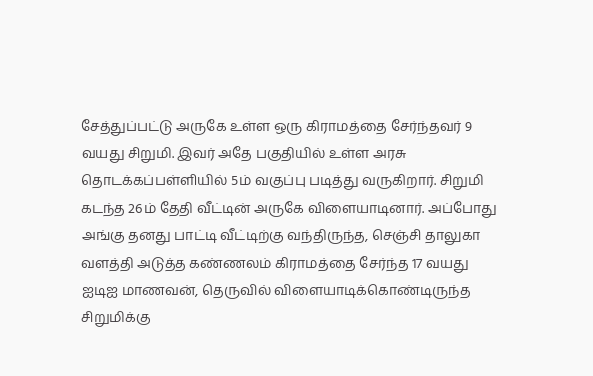சேத்துப்பட்டு அருகே உள்ள ஒரு கிராமத்தை சேர்ந்தவர் 9 வயது சிறுமி. இவர் அதே பகுதியில் உள்ள அரசு தொடக்கப்பள்ளியில் 5ம் வகுப்பு படித்து வருகிறார். சிறுமி கடந்த 26ம் தேதி வீட்டின் அருகே விளையாடினார். அப்போது அங்கு தனது பாட்டி வீட்டிற்கு வந்திருந்த, செஞ்சி தாலுகா வளத்தி அடுத்த கண்ணலம் கிராமத்தை சேர்ந்த 17 வயது ஐடிஐ மாணவன், தெருவில் விளையாடிக்கொண்டிருந்த சிறுமிக்கு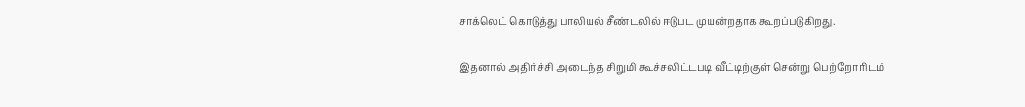சாக்லெட் கொடுத்து பாலியல் சீண்டலில் ஈடுபட முயன்றதாக கூறப்படுகிறது.

இதனால் அதிர்ச்சி அடைந்த சிறுமி கூச்சலிட்டபடி வீட்டிற்குள் சென்று பெற்றோரிடம்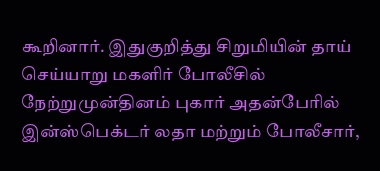கூறினார். இதுகுறித்து சிறுமியின் தாய் செய்யாறு மகளிர் போலீசில் நேற்றுமுன்தினம் புகார் அதன்பேரில் இன்ஸ்பெக்டர் லதா மற்றும் போலீசார்,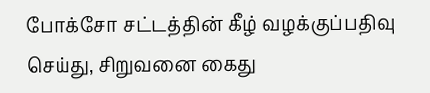போக்சோ சட்டத்தின் கீழ் வழக்குப்பதிவு செய்து, சிறுவனை கைது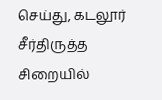செய்து, கடலூர் சீர்திருத்த சிறையில்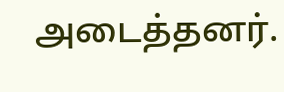அடைத்தனர்.